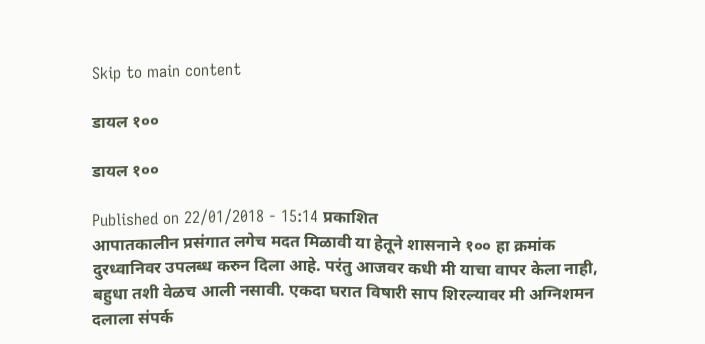Skip to main content

डायल १००

डायल १००

Published on 22/01/2018 - 15:14 प्रकाशित
आपातकालीन प्रसंगात लगेच मदत मिळावी या हेतूने शासनाने १०० हा क्रमांक दुरध्वानिवर उपलब्ध करुन दिला आहे. परंतु आजवर कधी मी याचा वापर केला नाही, बहुधा तशी वेळच आली नसावी. एकदा घरात विषारी साप शिरल्यावर मी अग्निशमन दलाला संपर्क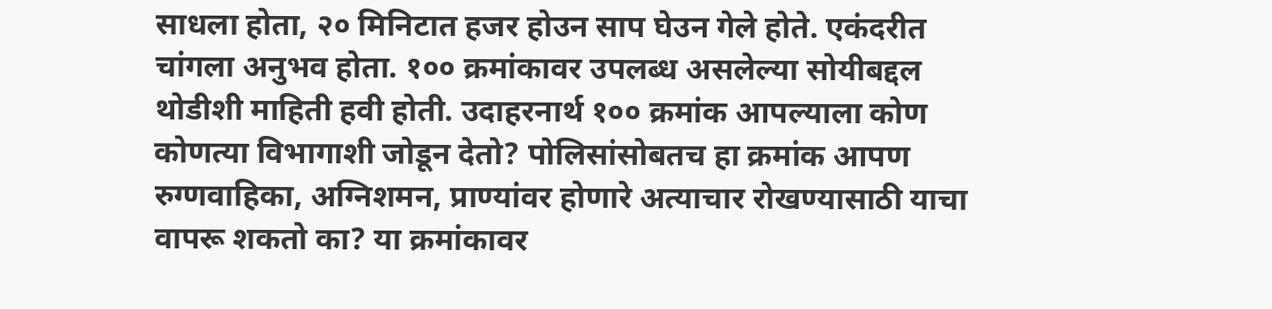साधला होता, २० मिनिटात हजर होउन साप घेउन गेले होते. एकंदरीत चांगला अनुभव होता. १०० क्रमांकावर उपलब्ध असलेल्या सोयीबद्दल थोडीशी माहिती हवी होती. उदाहरनार्थ १०० क्रमांक आपल्याला कोण कोणत्या विभागाशी जोडून देतो? पोलिसांसोबतच हा क्रमांक आपण रुग्णवाहिका, अग्निशमन, प्राण्यांवर होणारे अत्याचार रोखण्यासाठी याचा वापरू शकतो का? या क्रमांकावर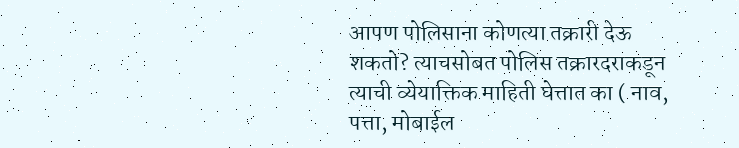आपण पोलिसाना कोणत्या तक्रारी देऊ शकतो? त्याचसोबत पोलिस तक्रारदराकडून त्याची व्येयाक्तिक माहिती घेत्तात का ( नाव, पत्ता, मोबाईल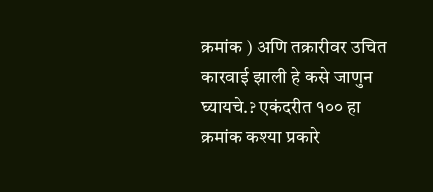क्रमांक ) अणि तक्रारीवर उचित कारवाई झाली हे कसे जाणुन घ्यायचे.? एकंदरीत १०० हा क्रमांक कश्या प्रकारे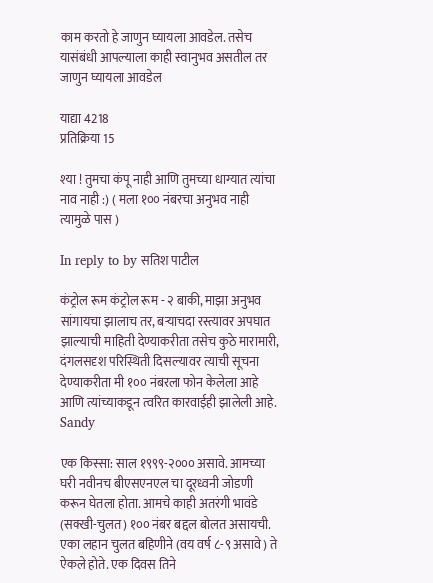काम करतो हे जाणुन घ्यायला आवडेल. तसेच यासंबंधी आपल्याला काही स्वानुभव असतील तर जाणुन घ्यायला आवडेल

याद्या 4218
प्रतिक्रिया 15

श्या ! तुमचा कंपू नाही आणि तुमच्या धाग्यात त्यांचा नाव नाही :) ( मला १०० नंबरचा अनुभव नाही त्यामुळे पास )

In reply to by सतिश पाटील

कंट्रोल रूम कंट्रोल रूम - २ बाकी, माझा अनुभव सांगायचा झालाच तर, बऱ्याचदा रस्त्यावर अपघात झाल्याची माहिती देण्याकरीता तसेच कुठे मारामारी, दंगलसदृश परिस्थिती दिसल्यावर त्याची सूचना देण्याकरीता मी १०० नंबरला फोन केलेला आहे आणि त्यांच्याकडून त्वरित कारवाईही झालेली आहे. Sandy

एक किस्सा: साल १९९९-२००० असावे. आमच्या घरी नवीनच बीएसएनएल चा दूरध्वनी जोडणी करून घेतला होता. आमचे काही अतरंगी भावंडे (सक्खी-चुलत) १०० नंबर बद्दल बोलत असायची. एका लहान चुलत बहिणीने (वय वर्ष ८-९ असावे) ते ऐकले होते. एक दिवस तिने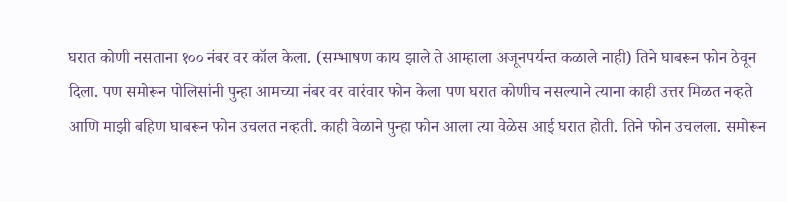घरात कोणी नसताना १०० नंबर वर कॉल केला. (सम्भाषण काय झाले ते आम्हाला अजूनपर्यन्त कळाले नाही) तिने घाबरून फोन ठेवून दिला. पण समोरून पोलिसांनी पुन्हा आमच्या नंबर वर वारंवार फोन केला पण घरात कोणीच नसल्याने त्याना काही उत्तर मिळत नव्हते आणि माझी बहिण घाबरून फोन उचलत नव्हती. काही वेळाने पुन्हा फोन आला त्या वेळेस आई घरात होती. तिने फोन उचलला. समोरून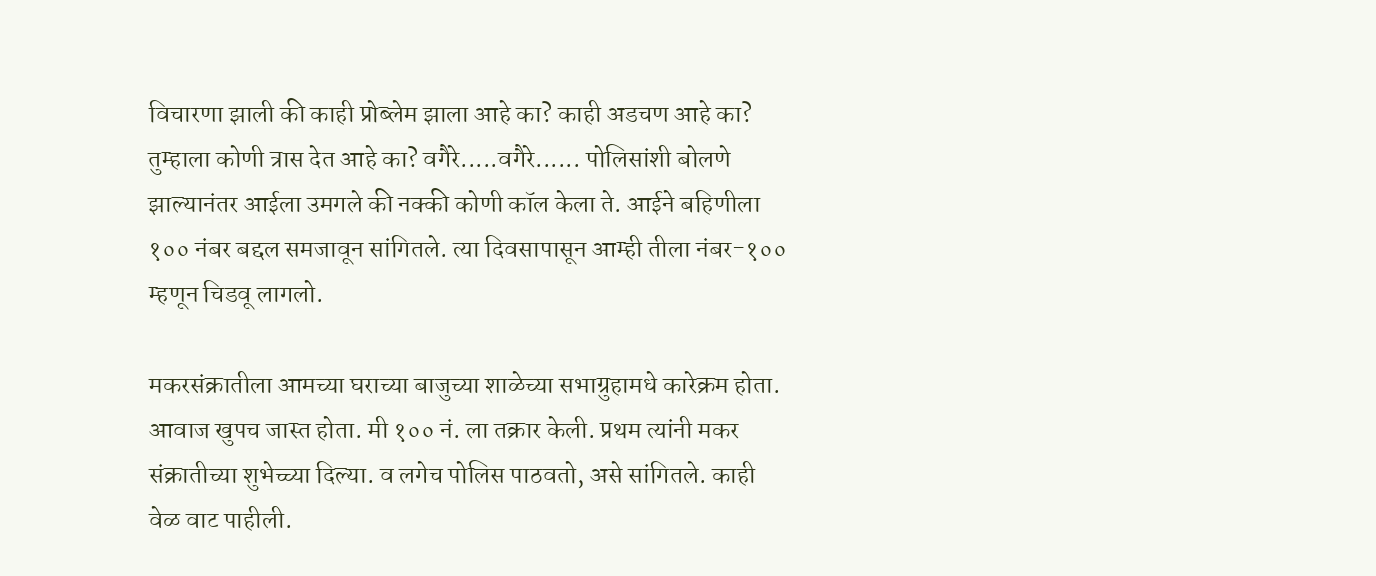विचारणा झाली की काही प्रोब्लेम झाला आहे का? काही अडचण आहे का? तुम्हाला कोणी त्रास देत आहे का? वगैरे.....वगैरे...... पोलिसांशी बोलणे झाल्यानंतर आईला उमगले की नक्की कोणी कॉल केला ते. आईने बहिणीला १०० नंबर बद्दल समजावून सांगितले. त्या दिवसापासून आम्ही तीला नंबर-१०० म्हणून चिडवू लागलो.

मकरसंक्रातीला आमच्या घराच्या बाजुच्या शाळेच्या सभाग्रुहामधे कारेक्रम होता. आवाज खुपच जास्त होता. मी १०० नं. ला तक्रार केली. प्रथम त्यांनी मकर संक्रातीच्या शुभेच्च्या दिल्या. व लगेच पोलिस पाठवतो, असे सांगितले. काही वेळ वाट पाहीली.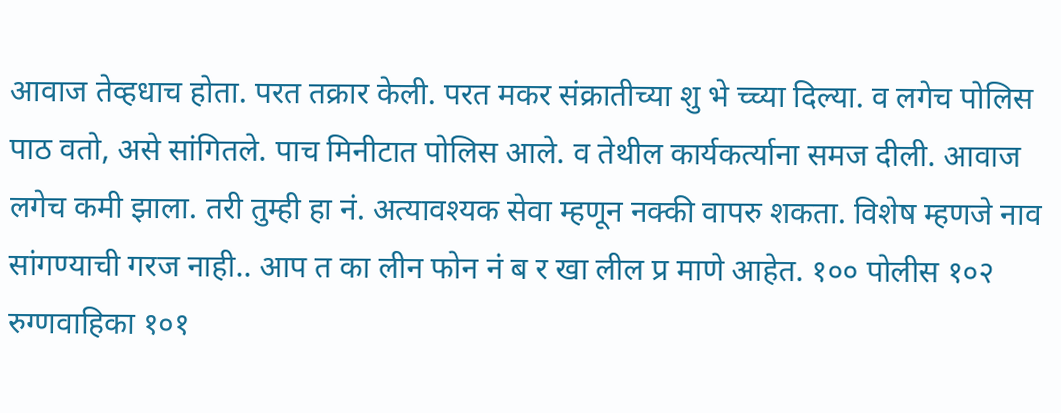आवाज तेव्हधाच होता. परत तक्रार केली. परत मकर संक्रातीच्या शु भे च्च्या दिल्या. व लगेच पोलिस पाठ वतो, असे सांगितले. पाच मिनीटात पोलिस आले. व तेथील कार्यकर्त्याना समज दीली. आवाज लगेच कमी झाला. तरी तुम्ही हा नं. अत्यावश्यक सेवा म्हणून नक्की वापरु शकता. विशेष म्हणजे नाव सांगण्याची गरज नाही.. आप त का लीन फोन नं ब र खा लील प्र माणे आहेत. १०० पोलीस १०२ रुग्णवाहिका १०१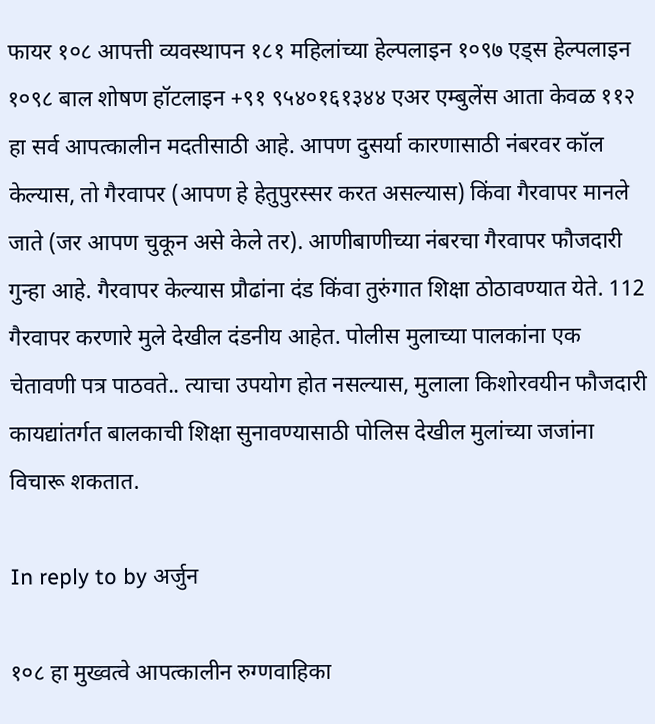फायर १०८ आपत्ती व्यवस्थापन १८१ महिलांच्या हेल्पलाइन १०९७ एड्स हेल्पलाइन १०९८ बाल शोषण हॉटलाइन +९१ ९५४०१६१३४४ एअर एम्बुलेंस आता केवळ ११२ हा सर्व आपत्कालीन मदतीसाठी आहे. आपण दुसर्या कारणासाठी नंबरवर कॉल केल्यास, तो गैरवापर (आपण हे हेतुपुरस्सर करत असल्यास) किंवा गैरवापर मानले जाते (जर आपण चुकून असे केले तर). आणीबाणीच्या नंबरचा गैरवापर फौजदारी गुन्हा आहे. गैरवापर केल्यास प्रौढांना दंड किंवा तुरुंगात शिक्षा ठोठावण्यात येते. 112 गैरवापर करणारे मुले देखील दंडनीय आहेत. पोलीस मुलाच्या पालकांना एक चेतावणी पत्र पाठवते.. त्याचा उपयोग होत नसल्यास, मुलाला किशोरवयीन फौजदारी कायद्यांतर्गत बालकाची शिक्षा सुनावण्यासाठी पोलिस देखील मुलांच्या जजांना विचारू शकतात.

In reply to by अर्जुन

१०८ हा मुख्वत्वे आपत्कालीन रुग्णवाहिका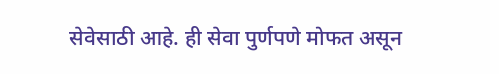सेवेसाठी आहे. ही सेवा पुर्णपणे मोफत असून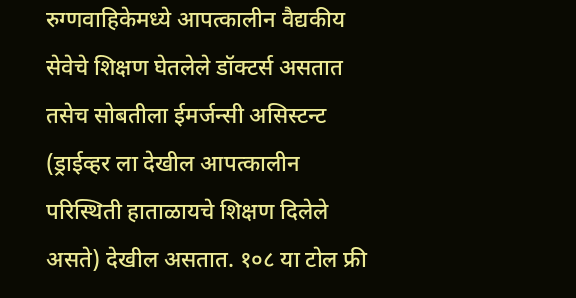रुग्णवाहिकेमध्ये आपत्कालीन वैद्यकीय सेवेचे शिक्षण घेतलेले डॉक्टर्स असतात तसेच सोबतीला ईमर्जन्सी असिस्टन्ट (ड्राईव्हर ला देखील आपत्कालीन परिस्थिती हाताळायचे शिक्षण दिलेले असते) देखील असतात. १०८ या टोल फ्री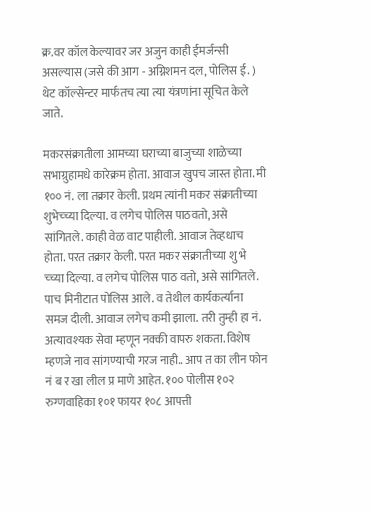क्र.वर कॉल केल्यावर जर अजुन काही ईमर्जन्सी असल्यास (जसे की आग - अग्निशमन दल, पोलिस ई. ) थेट कॉल्सेन्टर मार्फतच त्या त्या यंत्रणांना सूचित केले जाते.

मकरसंक्रातीला आमच्या घराच्या बाजुच्या शाळेच्या सभाग्रुहामधे कारेक्रम होता. आवाज खुपच जास्त होता. मी १०० नं. ला तक्रार केली. प्रथम त्यांनी मकर संक्रातीच्या शुभेच्च्या दिल्या. व लगेच पोलिस पाठवतो, असे सांगितले. काही वेळ वाट पाहीली. आवाज तेव्हधाच होता. परत तक्रार केली. परत मकर संक्रातीच्या शु भे च्च्या दिल्या. व लगेच पोलिस पाठ वतो, असे सांगितले. पाच मिनीटात पोलिस आले. व तेथील कार्यकर्त्याना समज दीली. आवाज लगेच कमी झाला. तरी तुम्ही हा नं. अत्यावश्यक सेवा म्हणून नक्की वापरु शकता. विशेष म्हणजे नाव सांगण्याची गरज नाही.. आप त का लीन फोन नं ब र खा लील प्र माणे आहेत. १०० पोलीस १०२ रुग्णवाहिका १०१ फायर १०८ आपत्ती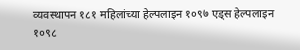व्यवस्थापन १८१ महिलांच्या हेल्पलाइन १०९७ एड्स हेल्पलाइन १०९८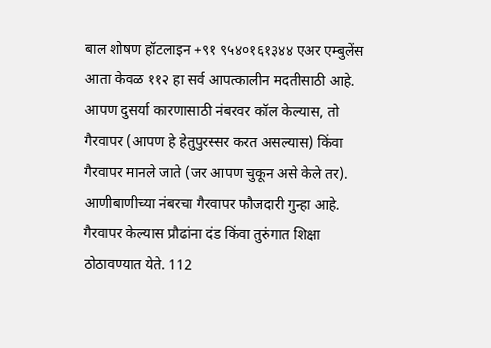बाल शोषण हॉटलाइन +९१ ९५४०१६१३४४ एअर एम्बुलेंस आता केवळ ११२ हा सर्व आपत्कालीन मदतीसाठी आहे. आपण दुसर्या कारणासाठी नंबरवर कॉल केल्यास, तो गैरवापर (आपण हे हेतुपुरस्सर करत असल्यास) किंवा गैरवापर मानले जाते (जर आपण चुकून असे केले तर). आणीबाणीच्या नंबरचा गैरवापर फौजदारी गुन्हा आहे. गैरवापर केल्यास प्रौढांना दंड किंवा तुरुंगात शिक्षा ठोठावण्यात येते. 112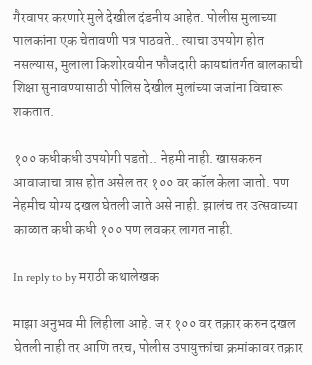गैरवापर करणारे मुले देखील दंडनीय आहेत. पोलीस मुलाच्या पालकांना एक चेतावणी पत्र पाठवते.. त्याचा उपयोग होत नसल्यास, मुलाला किशोरवयीन फौजदारी कायद्यांतर्गत बालकाची शिक्षा सुनावण्यासाठी पोलिस देखील मुलांच्या जजांना विचारू शकतात.

१०० कधीकधी उपयोगी पडतो.. नेहमी नाही. खासकरुन आवाजाचा त्रास होत असेल तर १०० वर कॉल केला जातो. पण नेहमीच योग्य दखल घेतली जाते असे नाही. झालंच तर उत्सवाच्या काळात कधी कधी १०० पण लवकर लागत नाही.

In reply to by मराठी कथालेखक

माझा अनुभव मी लिहीला आहे. ज र १०० वर तक्रार करुन दखल घेतली नाही तर आणि तरच, पोलीस उपायुक्तांचा क्रमांकावर तक्रार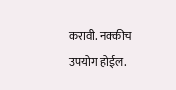करावी. नक्कीच उपयोग होईल.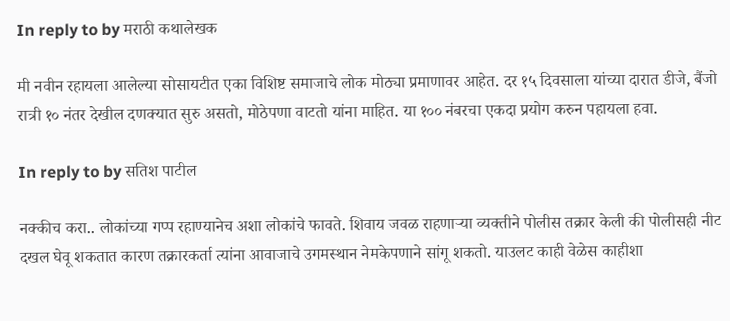In reply to by मराठी कथालेखक

मी नवीन रहायला आलेल्या सोसायटीत एका विशिष्ट समाजाचे लोक मोठ्या प्रमाणावर आहेत. दर १५ दिवसाला यांच्या दारात डीजे, बैंजो रात्री १० नंतर देखील दणक्यात सुरु असतो, मोठेपणा वाटतो यांना माहित. या १०० नंबरचा एकदा प्रयोग करुन पहायला हवा.

In reply to by सतिश पाटील

नक्कीच करा.. लोकांच्या गप्प रहाण्यानेच अशा लोकांचे फावते. शिवाय जवळ राहणार्‍या व्यक्तीने पोलीस तक्रार केली की पोलीसही नीट दखल घेवू शकतात कारण तक्रारकर्ता त्यांना आवाजाचे उगमस्थान नेमकेपणाने सांगू शकतो. याउलट काही वेळेस काहीशा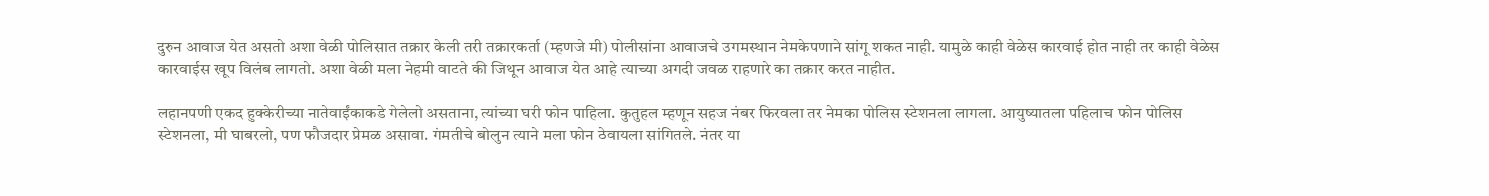दुरुन आवाज येत असतो अशा वेळी पोलिसात तक्रार केली तरी तक्रारकर्ता (म्हणजे मी) पोलीसांना आवाजचे उगमस्थान नेमकेपणाने सांगू शकत नाही. यामुळे काही वेळेस कारवाई होत नाही तर काही वेळेस कारवाईस खूप विलंब लागतो. अशा वेळी मला नेहमी वाटते की जिथून आवाज येत आहे त्याच्या अगदी जवळ राहणारे का तक्रार करत नाहीत.

लहानपणी एकद हुक्केरीच्या नातेवाईंकाकडे गेलेलो असताना, त्यांच्या घरी फोन पाहिला. कुतुहल म्हणून सहज नंबर फिरवला तर नेमका पोलिस स्टेशनला लागला. आयुष्यातला पहिलाच फोन पोलिस स्टेशनला, मी घाबरलो, पण फौजदार प्रेमळ असावा. गंमतीचे बोलुन त्याने मला फोन ठेवायला सांगितले. नंतर या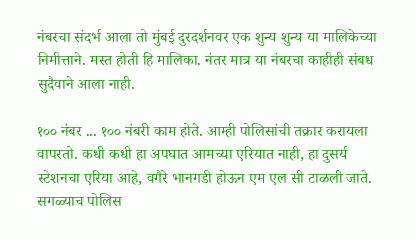नंबरचा संदर्भ आला तो मुंबई दुरदर्शनवर एक शुन्य शुन्य या मालिकेच्या निमीत्ताने. मस्त होती हि मालिका. नंतर मात्र या नंबरचा काहीही संबध सुदैवाने आला नाही.

१०० नंबर ... १०० नंबरी काम होते. आम्ही पोलिसांची तक्रार करायला वापरतो. कधी कधी हा अपघात आमच्या एरियात नाही, हा दुसर्य स्टेशनचा एरिया आहे, वगैरे भानगडी होऊन एम एल सी टाळली जाते. सगळ्याच पोलिस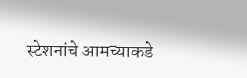स्टेशनांचे आमच्याकडे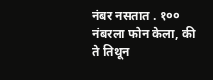नंबर नसतात . १०० नंबरला फोन केला, की ते तिथून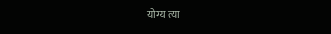योग्य त्या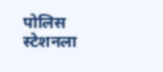पोलिस स्टेशनला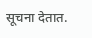सूचना देतात.